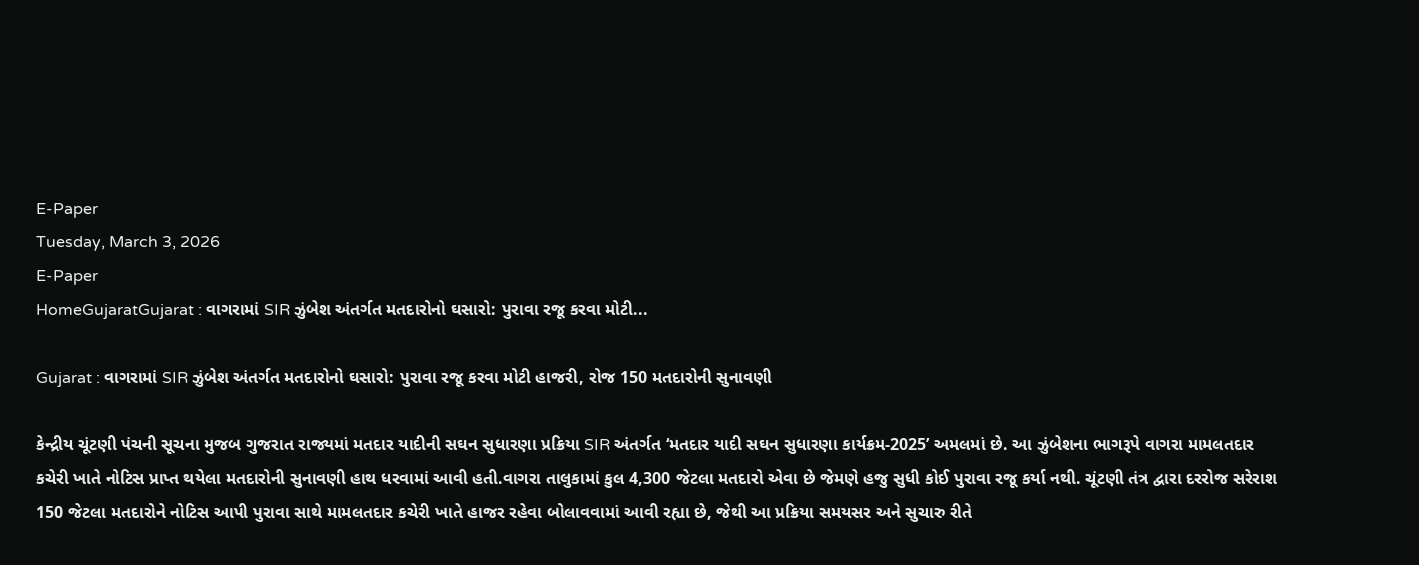E-Paper
Tuesday, March 3, 2026
E-Paper
HomeGujaratGujarat : વાગરામાં SIR ઝુંબેશ અંતર્ગત મતદારોનો ઘસારો: પુરાવા રજૂ કરવા મોટી...

Gujarat : વાગરામાં SIR ઝુંબેશ અંતર્ગત મતદારોનો ઘસારો: પુરાવા રજૂ કરવા મોટી હાજરી, રોજ 150 મતદારોની સુનાવણી

કેન્દ્રીય ચૂંટણી પંચની સૂચના મુજબ ગુજરાત રાજ્યમાં મતદાર યાદીની સઘન સુધારણા પ્રક્રિયા SIR અંતર્ગત ‘મતદાર યાદી સઘન સુધારણા કાર્યક્રમ-2025’ અમલમાં છે. આ ઝુંબેશના ભાગરૂપે વાગરા મામલતદાર કચેરી ખાતે નોટિસ પ્રાપ્ત થયેલા મતદારોની સુનાવણી હાથ ધરવામાં આવી હતી.વાગરા તાલુકામાં કુલ 4,300 જેટલા મતદારો એવા છે જેમણે હજુ સુધી કોઈ પુરાવા રજૂ કર્યા નથી. ચૂંટણી તંત્ર દ્વારા દરરોજ સરેરાશ 150 જેટલા મતદારોને નોટિસ આપી પુરાવા સાથે મામલતદાર કચેરી ખાતે હાજર રહેવા બોલાવવામાં આવી રહ્યા છે, જેથી આ પ્રક્રિયા સમયસર અને સુચારુ રીતે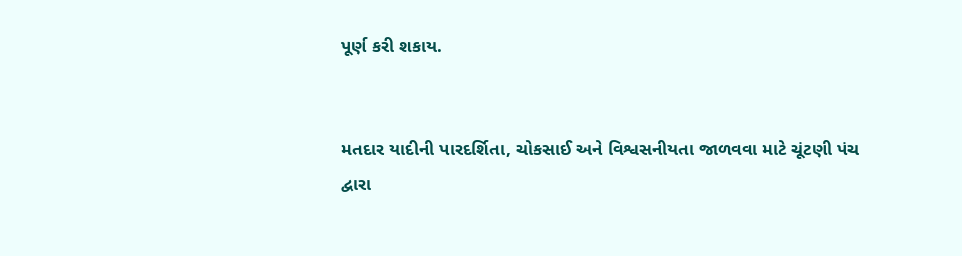પૂર્ણ કરી શકાય.


મતદાર યાદીની પારદર્શિતા, ચોકસાઈ અને વિશ્વસનીયતા જાળવવા માટે ચૂંટણી પંચ દ્વારા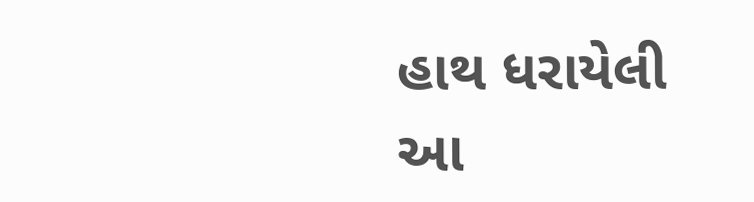હાથ ધરાયેલી આ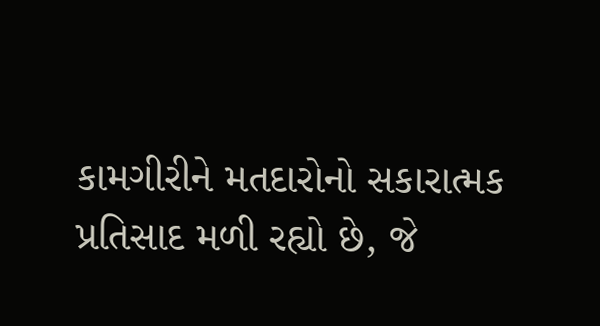કામગીરીને મતદારોનો સકારાત્મક પ્રતિસાદ મળી રહ્યો છે, જે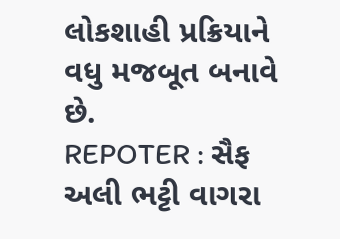લોકશાહી પ્રક્રિયાને વધુ મજબૂત બનાવે છે.
REPOTER : સૈફ અલી ભટ્ટી વાગરા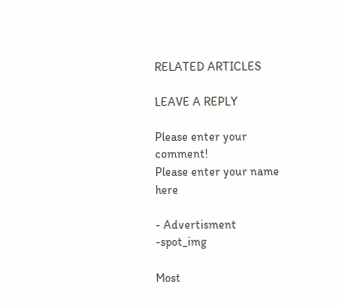RELATED ARTICLES

LEAVE A REPLY

Please enter your comment!
Please enter your name here

- Advertisment -spot_img

Most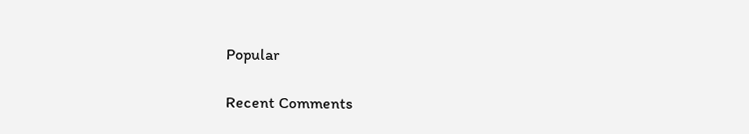Popular

Recent Comments